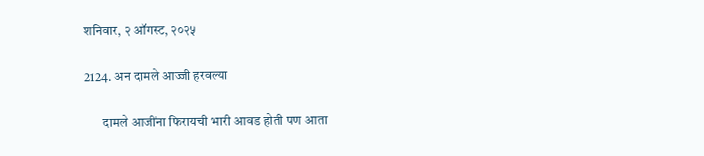शनिवार, २ ऑगस्ट, २०२५

2124. अन दामले आज्जी हरवल्या

       दामले आजींना फिरायची भारी आवड होती पण आता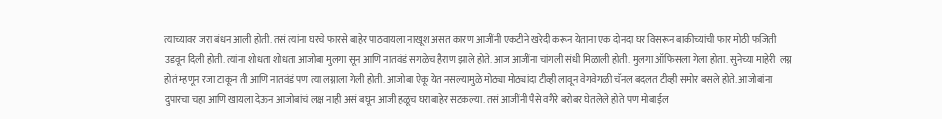त्याच्यावर जरा बंधन आली होती. तसं त्यांना घरचे फारसे बाहेर पाठवायला नाखूश असत कारण आजींनी एकटीने खरेदी करून येताना एक दोनदा घर विसरून बाकीच्यांची फार मोठी फजिती उडवून दिली होती. त्यांना शोधता शोधता आजोबा मुलगा सून आणि नातवंडं सगळेच हैराण झाले होते. आज आजींना चांगली संधी मिळाली होती. मुलगा ऑफिसला गेला होता. सुनेच्या माहेरी  लग्न होतं म्हणून रजा टाकून ती आणि नातवंडं पण त्या लग्नाला गेली होती. आजोबा ऐकू येत नसल्यामुळे मोठ्या मोठ्यांदा टीव्ही लावून वेगवेगळी चॅनल बदलत टीव्ही समोर बसले होते. आजोबांना दुपारचा चहा आणि खायला देऊन आजोबांचं लक्ष नाही असं बघून आजी हळूच घराबाहेर सटकल्या. तसं आजींनी पैसे वगैरे बरोबर घेतलेले होते पण मोबाईल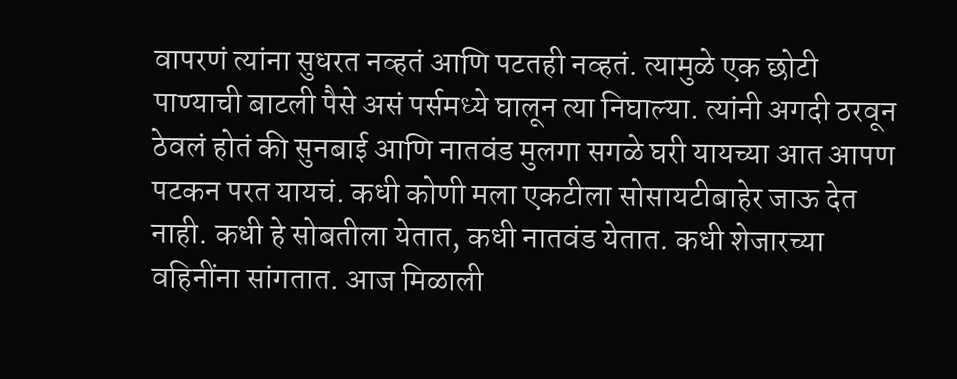वापरणं त्यांना सुधरत नव्हतं आणि पटतही नव्हतं. त्यामुळे एक छोटी पाण्याची बाटली पैसे असं पर्समध्ये घालून त्या निघाल्या. त्यांनी अगदी ठरवून ठेवलं होतं की सुनबाई आणि नातवंड मुलगा सगळे घरी यायच्या आत आपण पटकन परत यायचं. कधी कोणी मला एकटीला सोसायटीबाहेर जाऊ देत नाही. कधी हे सोबतीला येतात, कधी नातवंड येतात. कधी शेजारच्या वहिनींना सांगतात. आज मिळाली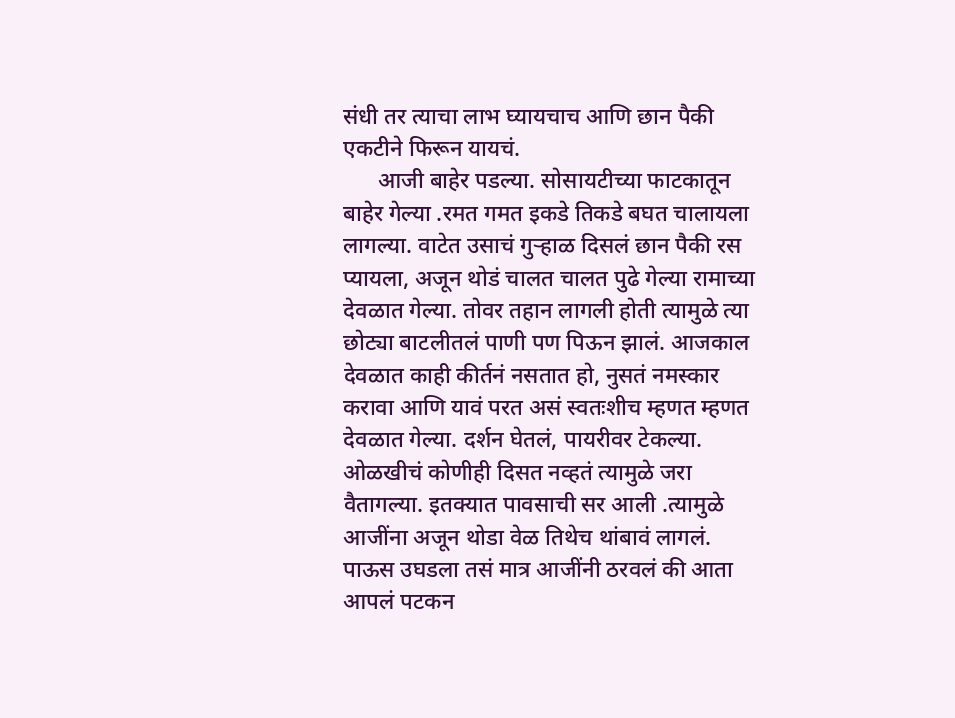संधी तर त्याचा लाभ घ्यायचाच आणि छान पैकी एकटीने फिरून यायचं.
      आजी बाहेर पडल्या. सोसायटीच्या फाटकातून बाहेर गेल्या .रमत गमत इकडे तिकडे बघत चालायला लागल्या. वाटेत उसाचं गुऱ्हाळ दिसलं छान पैकी रस प्यायला, अजून थोडं चालत चालत पुढे गेल्या रामाच्या देवळात गेल्या. तोवर तहान लागली होती त्यामुळे त्या छोट्या बाटलीतलं पाणी पण पिऊन झालं. आजकाल देवळात काही कीर्तनं नसतात हो, नुसतं नमस्कार करावा आणि यावं परत असं स्वतःशीच म्हणत म्हणत देवळात गेल्या. दर्शन घेतलं, पायरीवर टेकल्या. ओळखीचं कोणीही दिसत नव्हतं त्यामुळे जरा वैतागल्या. इतक्यात पावसाची सर आली .त्यामुळे आजींना अजून थोडा वेळ तिथेच थांबावं लागलं. पाऊस उघडला तसं मात्र आजींनी ठरवलं की आता आपलं पटकन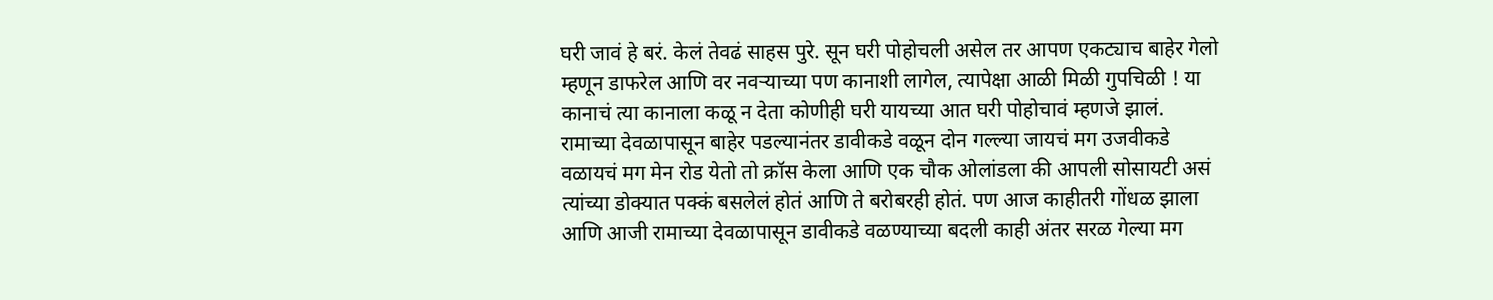घरी जावं हे बरं. केलं तेवढं साहस पुरे. सून घरी पोहोचली असेल तर आपण एकट्याच बाहेर गेलो म्हणून डाफरेल आणि वर नवऱ्याच्या पण कानाशी लागेल, त्यापेक्षा आळी मिळी गुपचिळी ! या कानाचं त्या कानाला कळू न देता कोणीही घरी यायच्या आत घरी पोहोचावं म्हणजे झालं.  रामाच्या देवळापासून बाहेर पडल्यानंतर डावीकडे वळून दोन गल्ल्या जायचं मग उजवीकडे वळायचं मग मेन रोड येतो तो क्रॉस केला आणि एक चौक ओलांडला की आपली सोसायटी असं त्यांच्या डोक्यात पक्कं बसलेलं होतं आणि ते बरोबरही होतं. पण आज काहीतरी गोंधळ झाला आणि आजी रामाच्या देवळापासून डावीकडे वळण्याच्या बदली काही अंतर सरळ गेल्या मग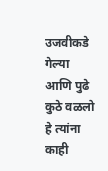उजवीकडे गेल्या आणि पुढे कुठे वळलो हे त्यांना काही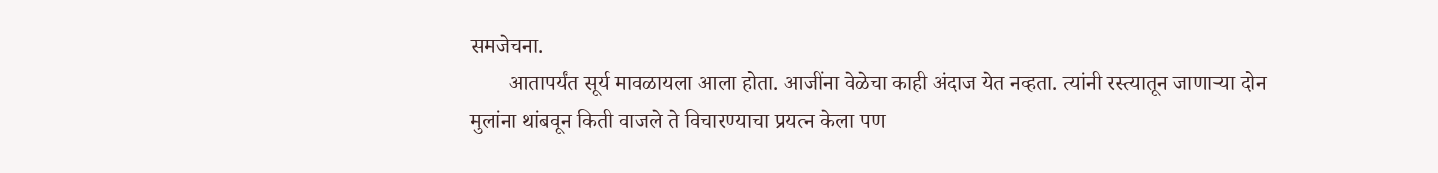समजेचना.
       आतापर्यंत सूर्य मावळायला आला होता. आजींना वेळेचा काही अंदाज येत नव्हता. त्यांनी रस्त्यातून जाणाऱ्या दोन मुलांना थांबवून किती वाजले ते विचारण्याचा प्रयत्न केला पण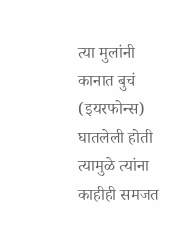त्या मुलांनी कानात बुचं (इयरफोन्स) घातलेली होती त्यामुळे त्यांना काहीही समजत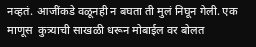नव्हतं. आजींकडे वळूनही न बघता ती मुलं निघून गेली. एक माणूस  कुत्र्याची साखळी धरून मोबाईल वर बोलत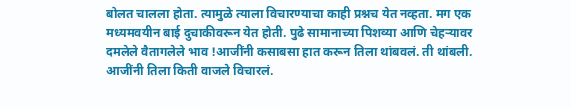बोलत चालला होता. त्यामुळे त्याला विचारण्याचा काही प्रश्नच येत नव्हता. मग एक मध्यमवयीन बाई दुचाकीवरून येत होती. पुढे सामानाच्या पिशव्या आणि चेहऱ्यावर दमलेले वैतागलेले भाव !आजींनी कसाबसा हात करून तिला थांबवलं. ती थांबली. आजींनी तिला किती वाजले विचारलं.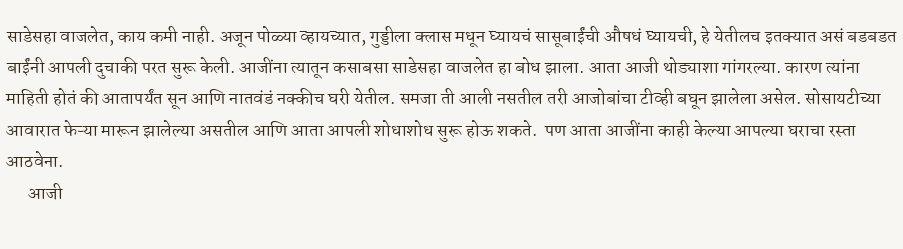साडेसहा वाजलेत, काय कमी नाही. अजून पोळ्या व्हायच्यात, गुड्डीला क्लास मधून घ्यायचं सासूबाईंची औषधं घ्यायची, हे येतीलच इतक्यात असं बडबडत  बाईंनी आपली दुचाकी परत सुरू केली. आजींना त्यातून कसाबसा साडेसहा वाजलेत हा बोध झाला. आता आजी थोड्याशा गांगरल्या. कारण त्यांना माहिती होतं की आतापर्यंत सून आणि नातवंडं नक्कीच घरी येतील. समजा ती आली नसतील तरी आजोबांचा टीव्ही बघून झालेला असेल. सोसायटीच्या आवारात फेऱ्या मारून झालेल्या असतील आणि आता आपली शोधाशोध सुरू होऊ शकते.  पण आता आजींना काही केल्या आपल्या घराचा रस्ता आठवेना.
      आजी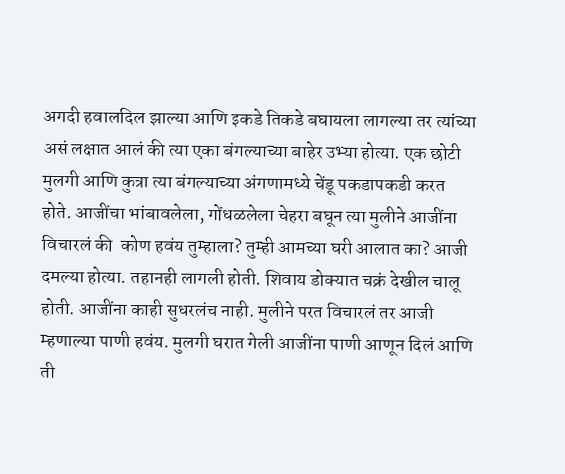अगदी हवालदिल झाल्या आणि इकडे तिकडे बघायला लागल्या तर त्यांच्या असं लक्षात आलं की त्या एका बंगल्याच्या बाहेर उभ्या होत्या. एक छोटी मुलगी आणि कुत्रा त्या बंगल्याच्या अंगणामध्ये चेंडू पकडापकडी करत होते. आजींचा भांबावलेला, गोंधळलेला चेहरा बघून त्या मुलीने आजींना विचारलं की  कोण हवंय तुम्हाला? तुम्ही आमच्या घरी आलात का? आजी दमल्या होत्या. तहानही लागली होती. शिवाय डोक्यात चक्रं देखील चालू होती. आजींना काही सुधरलंच नाही. मुलीने परत विचारलं तर आजी म्हणाल्या पाणी हवंय. मुलगी घरात गेली आजींना पाणी आणून दिलं आणि ती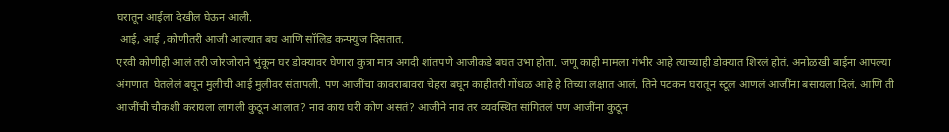घरातून आईला देखील घेऊन आली.
 आई, आई ,कोणीतरी आजी आल्यात बघ आणि सॉलिड कन्फ्युज दिसतात.
एरवी कोणीही आलं तरी जोरजोराने भुंकून घर डोक्यावर घेणारा कुत्रा मात्र अगदी शांतपणे आजीकडे बघत उभा होता. जणू काही मामला गंभीर आहे त्याच्याही डोक्यात शिरलं होतं. अनोळखी बाईना आपल्या अंगणात  घेतलेलं बघून मुलीची आई मुलीवर संतापली. पण आजींचा कावराबावरा चेहरा बघून काहीतरी गोंधळ आहे हे तिच्या लक्षात आलं. तिने पटकन घरातून स्टूल आणलं आजींना बसायला दिलं. आणि ती आजींची चौकशी करायला लागली कुठून आलात? नाव काय घरी कोण असतं? आजीने नाव तर व्यवस्थित सांगितलं पण आजींना कुठून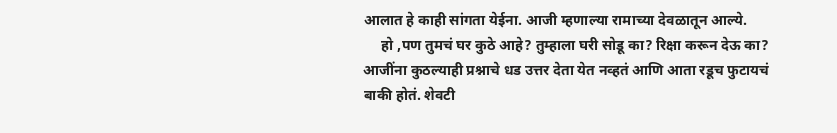आलात हे काही सांगता येईना. आजी म्हणाल्या रामाच्या देवळातून आल्ये.
     हो ,पण तुमचं घर कुठे आहे? तुम्हाला घरी सोडू का? रिक्षा करून देऊ का? आजींना कुठल्याही प्रश्नाचे धड उत्तर देता येत नव्हतं आणि आता रडूच फुटायचं बाकी होतं. शेवटी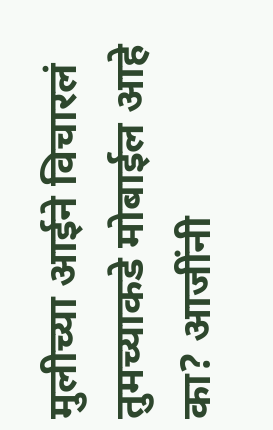मुलीच्या आईने विचारलं तुमच्याकडे मोबाईल आहे का? आजींनी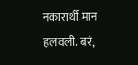नकारार्थी मान हलवली. बरं,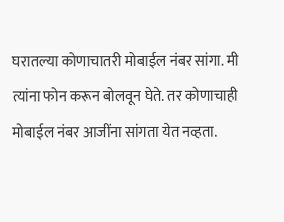घरातल्या कोणाचातरी मोबाईल नंबर सांगा. मी त्यांना फोन करून बोलवून घेते. तर कोणाचाही मोबाईल नंबर आजींना सांगता येत नव्हता.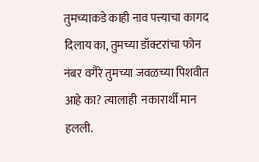तुमच्याकडे काही नाव पत्त्याचा कागद दिलाय का, तुमच्या डॉक्टरांचा फोन नंबर वगैरे तुमच्या जवळच्या पिशवीत  आहे का? त्यालाही  नकारार्थी मान हलली.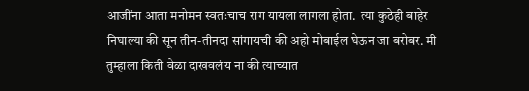आजींना आता मनोमन स्वतःचाच राग यायला लागला होता.  त्या कुठेही बाहेर निघाल्या की सून तीन-तीनदा सांगायची की अहो मोबाईल घेऊन जा बरोबर. मी तुम्हाला किती वेळा दाखवलंय ना की त्याच्यात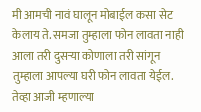मी आमची नावं घालून मोबाईल कसा सेट केलाय ते. समजा तुम्हाला फोन लावता नाही आला तरी दुसऱ्या कोणाला तरी सांगून तुम्हाला आपल्या घरी फोन लावता येईल. तेव्हा आजी म्हणाल्या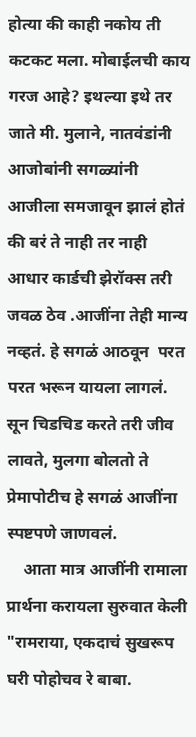होत्या की काही नकोय ती कटकट मला. मोबाईलची काय गरज आहे? इथल्या इथे तर जाते मी. मुलाने, नातवंडांनी आजोबांनी सगळ्यांनी आजीला समजावून झालं होतं की बरं ते नाही तर नाही आधार कार्डची झेरॉक्स तरी जवळ ठेव .आजींना तेही मान्य नव्हतं. हे सगळं आठवून  परत परत भरून यायला लागलं. सून चिडचिड करते तरी जीव लावते, मुलगा बोलतो ते प्रेमापोटीच हे सगळं आजींना स्पष्टपणे जाणवलं.
    आता मात्र आजींनी रामाला प्रार्थना करायला सुरुवात केली "रामराया, एकदाचं सुखरूप घरी पोहोचव रे बाबा.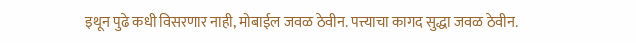इथून पुढे कधी विसरणार नाही, मोबाईल जवळ ठेवीन. पत्त्याचा कागद सुद्धा जवळ ठेवीन.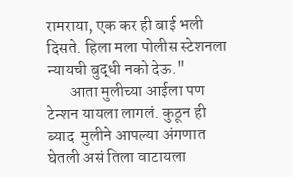रामराया, एक कर ही बाई भली दिसते. हिला मला पोलीस स्टेशनला न्यायची बुद्धी नको देऊ."
       आता मुलीच्या आईला पण टेन्शन यायला लागलं. कुठून ही ब्याद  मुलीने आपल्या अंगणात घेतली असं तिला वाटायला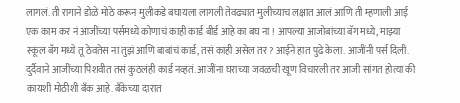लागलं. ती रागाने डोळे मोठे करून मुलीकडे बघायला लागली तेवढ्यात मुलीच्याच लक्षात आलं आणि ती म्हणाली आई एक काम कर नं आजींच्या पर्समध्ये कोणाचं काही कार्ड बीर्ड आहे का बघ ना ! आपल्या आजोबांच्या बॅग मध्ये, माझ्या स्कूल बॅग मध्ये तू ठेवतेस ना तुझं आणि बाबांचं कार्ड, तसं काही असेल तर? आईने हात पुढे केला. आजींनी पर्स दिली. दुर्दैवाने आजींच्या पिशवीत तसं कुठलंही कार्ड नव्हतं. आजींना घराच्या जवळची खूण विचारली तर आजी सांगत होत्या की कायशी मोठीशी बँक आहे. बँकेच्या दारात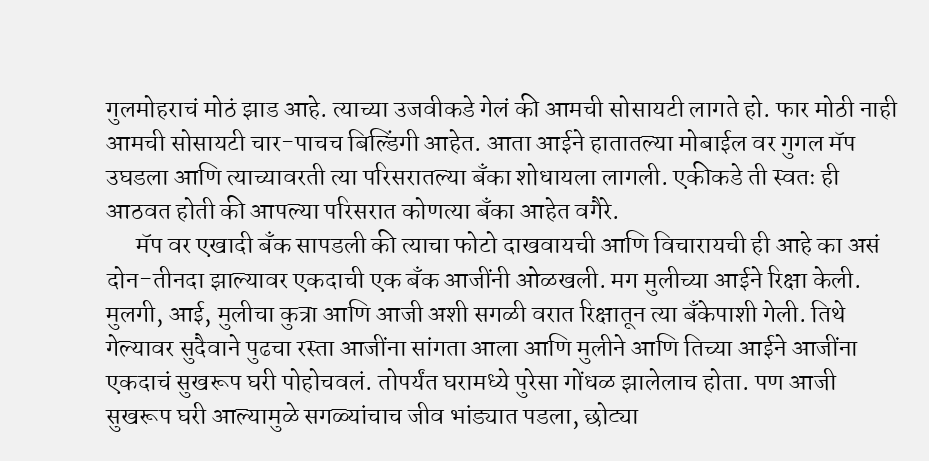गुलमोहराचं मोठं झाड आहे. त्याच्या उजवीकडे गेलं की आमची सोसायटी लागते हो. फार मोठी नाही आमची सोसायटी चार-पाचच बिल्डिंगी आहेत. आता आईने हातातल्या मोबाईल वर गुगल मॅप उघडला आणि त्याच्यावरती त्या परिसरातल्या बँका शोधायला लागली. एकीकडे ती स्वतः ही आठवत होती की आपल्या परिसरात कोणत्या बँका आहेत वगैरे.
      मॅप वर एखादी बँक सापडली की त्याचा फोटो दाखवायची आणि विचारायची ही आहे का असं दोन-तीनदा झाल्यावर एकदाची एक बँक आजींनी ओळखली. मग मुलीच्या आईने रिक्षा केली. मुलगी, आई, मुलीचा कुत्रा आणि आजी अशी सगळी वरात रिक्षातून त्या बँकेपाशी गेली. तिथे गेल्यावर सुदैवाने पुढचा रस्ता आजींना सांगता आला आणि मुलीने आणि तिच्या आईने आजींना एकदाचं सुखरूप घरी पोहोचवलं. तोपर्यंत घरामध्ये पुरेसा गोंधळ झालेलाच होता. पण आजी सुखरूप घरी आल्यामुळे सगळ्यांचाच जीव भांड्यात पडला, छोट्या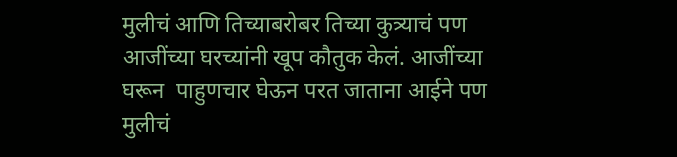मुलीचं आणि तिच्याबरोबर तिच्या कुत्र्याचं पण आजींच्या घरच्यांनी खूप कौतुक केलं. आजींच्या  घरून  पाहुणचार घेऊन परत जाताना आईने पण मुलीचं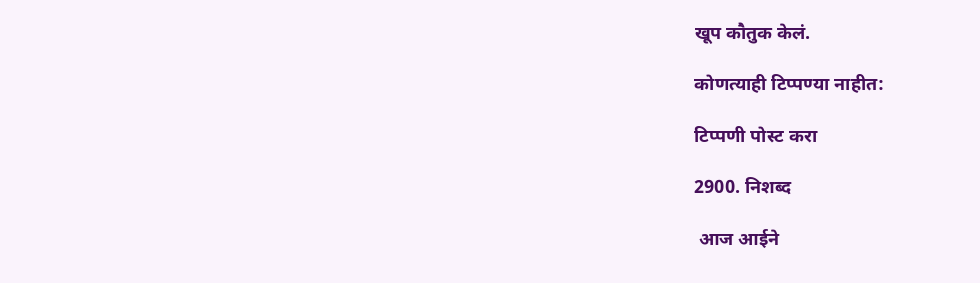खूप कौतुक केलं.

कोणत्याही टिप्पण्‍या नाहीत:

टिप्पणी पोस्ट करा

2900. निशब्द

 आज आईने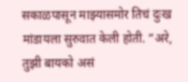सकाळपासून माझ्यासमोर तिचं दुःख मांडायला सुरुवात केली होती. “अरे, तुझी बायको असं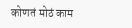कोणतं मोठं काम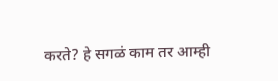करते? हे सगळं काम तर आम्ही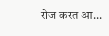रोज करत आ...